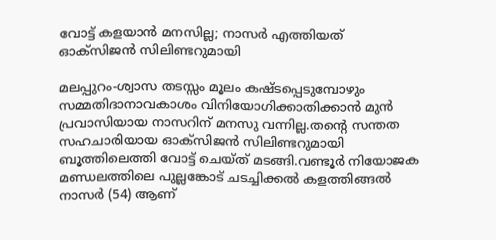വോട്ട് കളയാന്‍ മനസില്ല; നാസര്‍ എത്തിയത് ഓക്‌സിജന്‍ സിലിണ്ടറുമായി

മലപ്പുറം-ശ്വാസ തടസ്സം മൂലം കഷ്ടപ്പെടുമ്പോഴും സമ്മതിദാനാവകാശം വിനിയോഗിക്കാതിക്കാന്‍ മുന്‍ പ്രവാസിയായ നാസറിന് മനസു വന്നില്ല.തന്റെ സന്തത സഹചാരിയായ ഓക്‌സിജന്‍ സിലിണ്ടറുമായി ബൂത്തിലെത്തി വോട്ട് ചെയ്ത് മടങ്ങി.വണ്ടൂര്‍ നിയോജക മണ്ഡലത്തിലെ പുല്ലങ്കോട് ചടച്ചിക്കല്‍ കളത്തിങ്ങല്‍ നാസര്‍ (54) ആണ്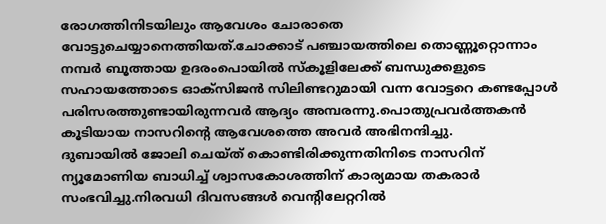രോഗത്തിനിടയിലും ആവേശം ചോരാതെ വോട്ടുചെയ്യാനെത്തിയത്.ചോക്കാട് പഞ്ചായത്തിലെ തൊണ്ണൂറ്റൊന്നാം നമ്പര്‍ ബൂത്തായ ഉദരംപൊയില്‍ സ്‌കൂളിലേക്ക് ബന്ധുക്കളുടെ സഹായത്തോടെ ഓക്‌സിജന്‍ സിലിണ്ടറുമായി വന്ന വോട്ടറെ കണ്ടപ്പോള്‍ പരിസരത്തുണ്ടായിരുന്നവര്‍ ആദ്യം അമ്പരന്നു.പൊതുപ്രവര്‍ത്തകന്‍ കൂടിയായ നാസറിന്റെ ആവേശത്തെ അവര്‍ അഭിനന്ദിച്ചു.
ദുബായില്‍ ജോലി ചെയ്ത് കൊണ്ടിരിക്കുന്നതിനിടെ നാസറിന് ന്യൂമോണിയ ബാധിച്ച് ശ്വാസകോശത്തിന് കാര്യമായ തകരാര്‍ സംഭവിച്ചു.നിരവധി ദിവസങ്ങള്‍ വെന്റിലേറ്ററില്‍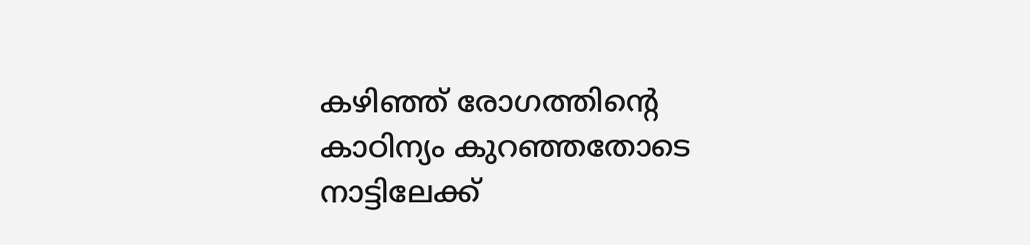കഴിഞ്ഞ് രോഗത്തിന്റെ കാഠിന്യം കുറഞ്ഞതോടെ നാട്ടിലേക്ക്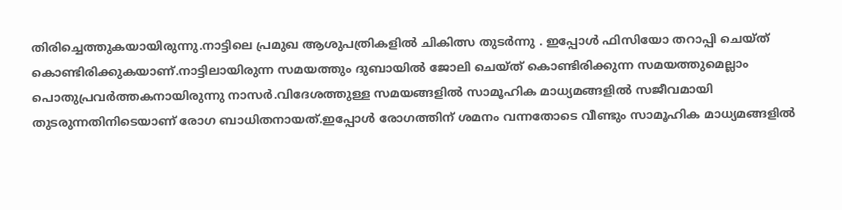തിരിച്ചെത്തുകയായിരുന്നു.നാട്ടിലെ പ്രമുഖ ആശുപത്രികളില്‍ ചികിത്സ തുടര്‍ന്നു . ഇപ്പോള്‍ ഫിസിയോ തറാപ്പി ചെയ്ത് കൊണ്ടിരിക്കുകയാണ്.നാട്ടിലായിരുന്ന സമയത്തും ദുബായില്‍ ജോലി ചെയ്ത് കൊണ്ടിരിക്കുന്ന സമയത്തുമെല്ലാം പൊതുപ്രവര്‍ത്തകനായിരുന്നു നാസര്‍.വിദേശത്തുള്ള സമയങ്ങളില്‍ സാമൂഹിക മാധ്യമങ്ങളില്‍ സജീവമായി തുടരുന്നതിനിടെയാണ് രോഗ ബാധിതനായത്.ഇപ്പോള്‍ രോഗത്തിന് ശമനം വന്നതോടെ വീണ്ടും സാമൂഹിക മാധ്യമങ്ങളില്‍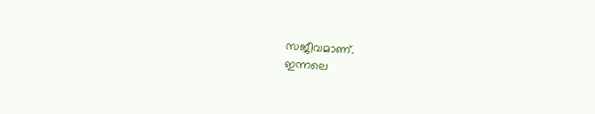സജീവമാണ്.
ഇന്നലെ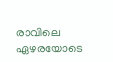രാവിലെ ഏഴരയോടെ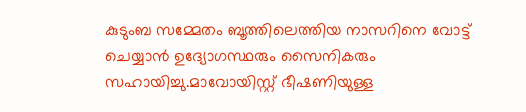കുടുംബ സമ്മേതം ബൂത്തിലെത്തിയ നാസറിനെ വോട്ട് ചെയ്യാന്‍ ഉദ്യോഗസ്ഥരും സൈനികരും സഹായിച്ചു.മാവോയിസ്റ്റ് ഭീഷണിയുള്ള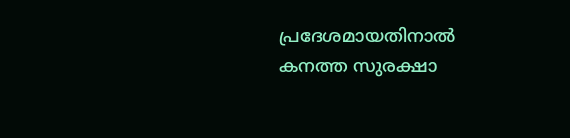പ്രദേശമായതിനാല്‍ കനത്ത സുരക്ഷാ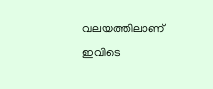വലയത്തിലാണ് ഇവിടെ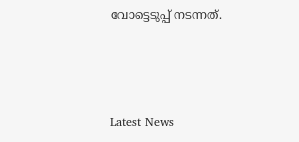വോട്ടെടുപ്പ് നടന്നത്.



Latest News